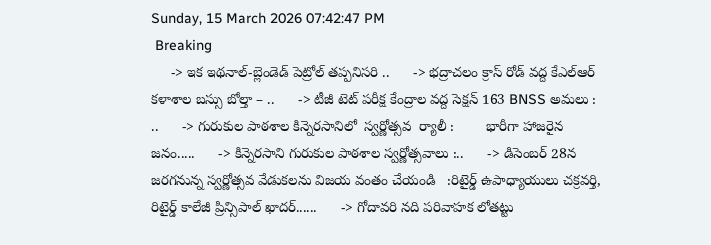Sunday, 15 March 2026 07:42:47 PM
 Breaking
     -> ఇక ఇథనాల్-బ్లెండెడ్ పెట్రోల్ తప్పనిసరి ..      -> భద్రాచలం క్రాస్ రోడ్ వద్ద కేఎల్ఆర్ కళాశాల బస్సు బోల్తా – ..      -> టీజీ టెట్ పరీక్ష కేంద్రాల వద్ద సెక్షన్ 163 BNSS అమలు : ..      -> గురుకుల పాఠశాల కిన్నెరసానిలో  స్వర్ణోత్సవ  ర్యాలీ :        భారీగా హాజరైన జనం.....      -> కిన్నెరసాని గురుకుల పాఠశాల స్వర్ణోత్సవాలు :..      -> డిసెంబర్ 28న జరగనున్న స్వర్ణోత్సవ వేడుకలను విజయ వంతం చేయండి   :రిటైర్డ్ ఉపాధ్యాయులు చక్రవర్తి, రిటైర్డ్ కాలేజీ ప్రిన్సిపాల్ ఖాదర్......      -> గోదావరి నది పరివాహక లోతట్టు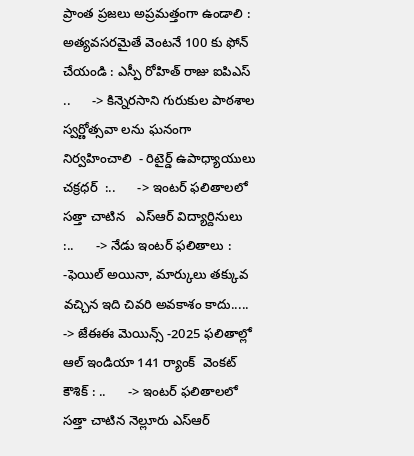ప్రాంత ప్రజలు అప్రమత్తంగా ఉండాలి : అత్యవసరమైతే వెంటనే 100 కు ఫోన్ చేయండి : ఎస్పీ రోహిత్ రాజు ఐపిఎస్ ..      -> కిన్నెరసాని గురుకుల పాఠశాల  స్వర్ణోత్సవా లను ఘనంగా నిర్వహించాలి  - రిటైర్డ్ ఉపాధ్యాయులు చక్రధర్  :..      -> ఇంటర్ ఫలితాలలో సత్తా చాటిన   ఎస్ఆర్ విద్యార్దినులు  :..      -> నేడు ఇంటర్ ఫలితాలు : -ఫెయిల్ అయినా, మార్కులు తక్కువ వచ్చిన ఇది చివరి అవకాశం కాదు.....      -> జేఈఈ మెయిన్స్ -2025 ఫలితాల్లో  ఆల్ ఇండియా 141 ర్యాంక్  వెంకట్ కౌశిక్ : ..      -> ఇంటర్ ఫలితాలలో సత్తా చాటిన నెల్లూరు ఎస్ఆర్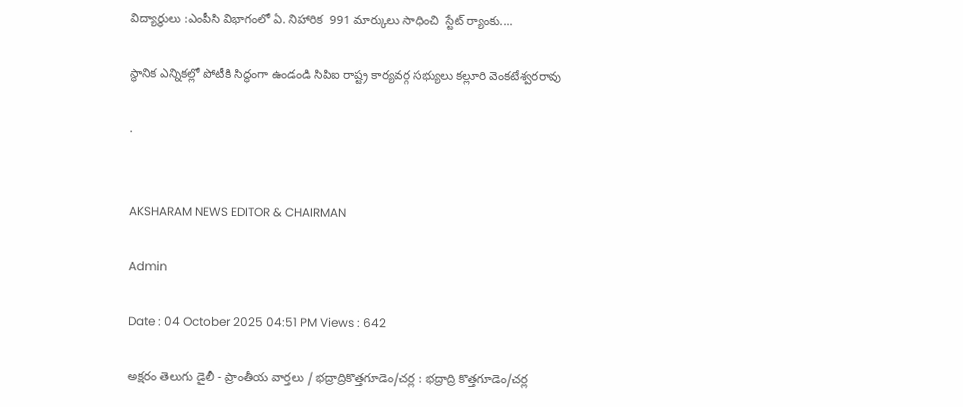విద్యార్థులు :ఎంపీసి విభాగంలో ఏ. నిహారిక  991 మార్కులు సాధించి  స్టేట్ ర్యాంకు....

స్థానిక ఎన్నికల్లో పోటీకి సిద్ధంగా ఉండండి సిపిఐ రాష్ట్ర కార్యవర్గ సభ్యులు కల్లూరి వెంకటేశ్వరరావు

.


AKSHARAM NEWS EDITOR & CHAIRMAN

Admin

Date : 04 October 2025 04:51 PM Views : 642

అక్షరం తెలుగు డైలీ - ప్రాంతీయ వార్తలు / భద్రాద్రికొత్తగూడెం/చర్ల : భద్రాద్రి కొత్తగూడెం/చర్ల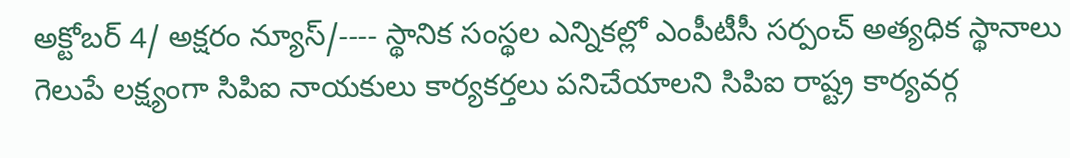అక్టోబర్ 4/ అక్షరం న్యూస్/---- స్థానిక సంస్థల ఎన్నికల్లో ఎంపీటీసీ సర్పంచ్ అత్యధిక స్థానాలు గెలుపే లక్ష్యంగా సిపిఐ నాయకులు కార్యకర్తలు పనిచేయాలని సిపిఐ రాష్ట్ర కార్యవర్గ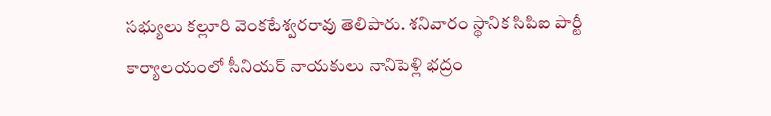సభ్యులు కల్లూరి వెంకటేశ్వరరావు తెలిపారు. శనివారం స్థానిక సిపిఐ పార్టీ కార్యాలయంలో సీనియర్ నాయకులు నానిపెళ్లి భద్రం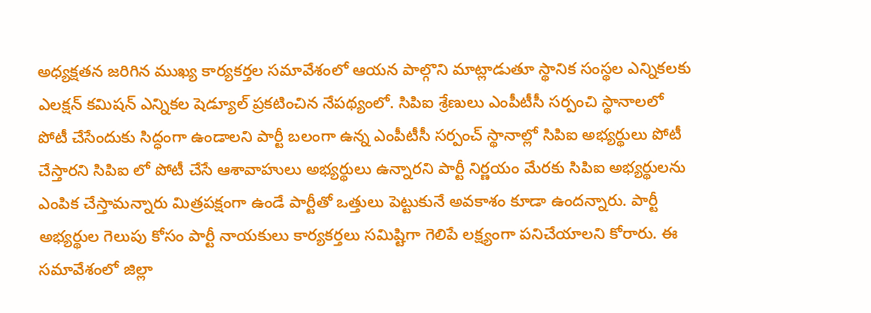అధ్యక్షతన జరిగిన ముఖ్య కార్యకర్తల సమావేశంలో ఆయన పాల్గొని మాట్లాడుతూ స్థానిక సంస్థల ఎన్నికలకు ఎలక్షన్ కమిషన్ ఎన్నికల షెడ్యూల్ ప్రకటించిన నేపథ్యంలో. సిపిఐ శ్రేణులు ఎంపీటీసీ సర్పంచి స్థానాలలో పోటీ చేసేందుకు సిద్ధంగా ఉండాలని పార్టీ బలంగా ఉన్న ఎంపీటీసీ సర్పంచ్ స్థానాల్లో సిపిఐ అభ్యర్థులు పోటీ చేస్తారని సిపిఐ లో పోటీ చేసే ఆశావాహులు అభ్యర్థులు ఉన్నారని పార్టీ నిర్ణయం మేరకు సిపిఐ అభ్యర్థులను ఎంపిక చేస్తామన్నారు మిత్రపక్షంగా ఉండే పార్టీతో ఒత్తులు పెట్టుకునే అవకాశం కూడా ఉందన్నారు. పార్టీ అభ్యర్థుల గెలుపు కోసం పార్టీ నాయకులు కార్యకర్తలు సమిష్టిగా గెలిపే లక్ష్యంగా పనిచేయాలని కోరారు. ఈ సమావేశంలో జిల్లా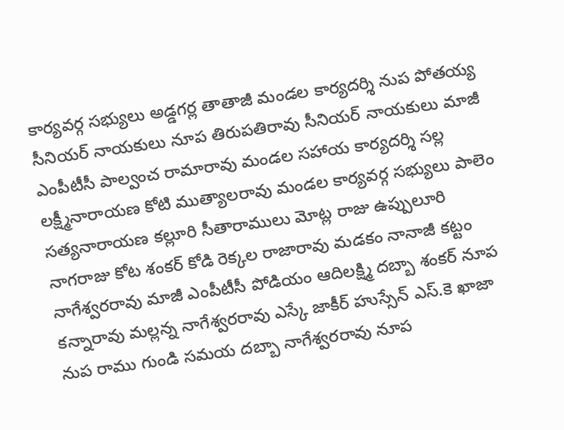కార్యవర్గ సభ్యులు అడ్డగర్ల తాతాజీ మండల కార్యదర్శి నుప పోతయ్య సీనియర్ నాయకులు నూప తిరుపతిరావు సీనియర్ నాయకులు మాజీ ఎంపీటీసీ పాల్వంచ రామారావు మండల సహాయ కార్యదర్శి సల్ల లక్ష్మీనారాయణ కోటి ముత్యాలరావు మండల కార్యవర్గ సభ్యులు పాలెం సత్యనారాయణ కల్లూరి సీతారాములు మోట్ల రాజు ఉప్పులూరి నాగరాజు కోట శంకర్ కోడి రెక్కల రాజారావు మడకం నానాజీ కట్టం నాగేశ్వరరావు మాజీ ఎంపీటీసీ పోడియం ఆదిలక్ష్మి దబ్బా శంకర్ నూప కన్నారావు మల్లన్న నాగేశ్వరరావు ఎస్కే జాకీర్ హుస్సేన్ ఎస్.కె ఖాజా నుప రాము గుండి సమయ దబ్బా నాగేశ్వరరావు నూప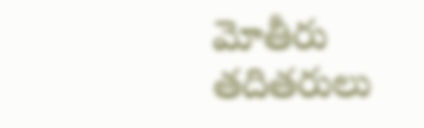మోతీరు తదితరులు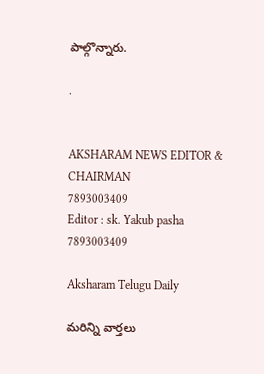పాల్గొన్నారు.

.


AKSHARAM NEWS EDITOR & CHAIRMAN
7893003409
Editor : sk. Yakub pasha 7893003409

Aksharam Telugu Daily

మరిన్ని వార్తలు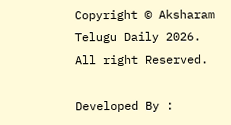Copyright © Aksharam Telugu Daily 2026. All right Reserved.

Developed By :